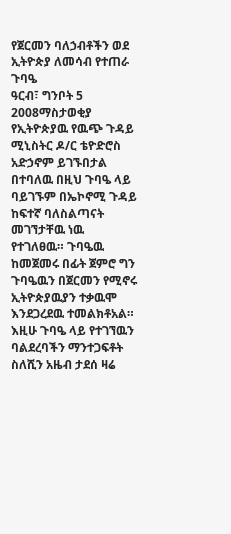የጀርመን ባለኃብቶችን ወደ ኢትዮጵያ ለመሳብ የተጠራ ጉባዔ
ዓርብ፣ ግንቦት 5 2008ማስታወቂያ
የኢትዮጵያዉ የዉጭ ጉዳይ ሚኒስትር ዶ/ር ቴዮድሮስ አድኃኖም ይገኙበታል በተባለዉ በዚህ ጉባዔ ላይ ባይገኙም በኤኮኖሚ ጉዳይ ከፍተኛ ባለስልጣናት መገኘታቸዉ ነዉ የተገለፀዉ። ጉባዔዉ ከመጀመሩ በፊት ጀምሮ ግን ጉባዔዉን በጀርመን የሚኖሩ ኢትዮጵያዉያን ተቃዉሞ እንደጋረደዉ ተመልክቶአል። እዚሁ ጉባዔ ላይ የተገኘዉን ባልደረባችን ማንተጋፍቶት ስለሺን አዜብ ታደሰ ዛሬ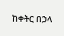ከቀትር በኃላ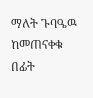ማለት ጉባዔዉ ከመጠናቀቁ በፊት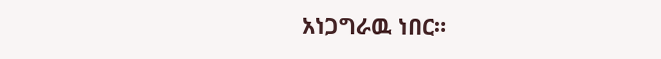አነጋግራዉ ነበር።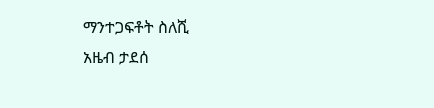ማንተጋፍቶት ስለሺ
አዜብ ታደሰ